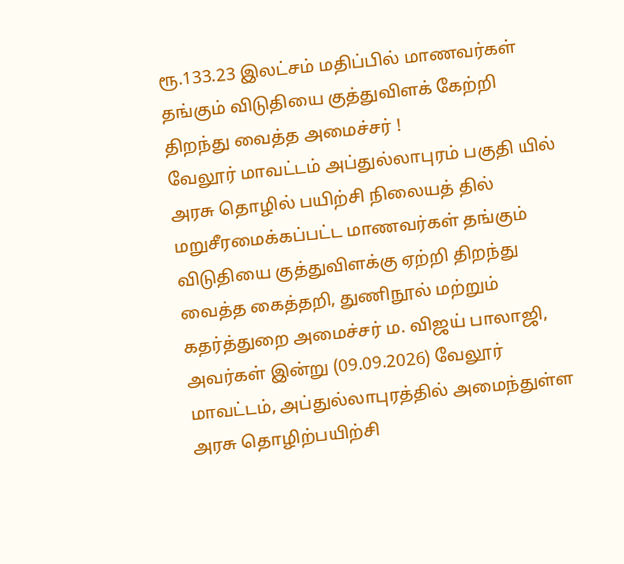ரூ.133.23 இலட்சம் மதிப்பில் மாணவர்கள் தங்கும் விடுதியை குத்துவிளக் கேற்றி திறந்து வைத்த அமைச்சர் !
வேலூர் மாவட்டம் அப்துல்லாபுரம் பகுதி யில் அரசு தொழில் பயிற்சி நிலையத் தில் மறுசீரமைக்கப்பட்ட மாணவர்கள் தங்கும் விடுதியை குத்துவிளக்கு ஏற்றி திறந்து வைத்த கைத்தறி, துணிநூல் மற்றும் கதர்த்துறை அமைச்சர் ம. விஜய் பாலாஜி, அவர்கள் இன்று (09.09.2026) வேலூர் மாவட்டம், அப்துல்லாபுரத்தில் அமைந்துள்ள அரசு தொழிற்பயிற்சி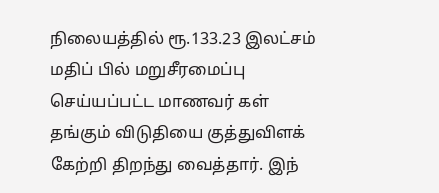நிலையத்தில் ரூ.133.23 இலட்சம் மதிப் பில் மறுசீரமைப்பு செய்யப்பட்ட மாணவர் கள் தங்கும் விடுதியை குத்துவிளக் கேற்றி திறந்து வைத்தார். இந்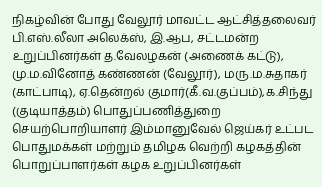நிகழ்வின் போது வேலூர் மாவட்ட ஆட்சித்தலைவர் பி.எஸ்.லீலா அலெக்ஸ், இ.ஆப, சட்டமன்ற உறுப்பினர்கள் த.வேலழகன் (அணைக் கட்டு), மு.ம.வினோத் கண்ணன் (வேலூர்), மரு.ம.சுதாகர் (காட்பாடி), ஏ.தென்றல் குமார்(கீ.வ.குப்பம்),க.சிந்து (குடியாத்தம்) பொதுப்பணித்துறை செயற்பொறியாளர் இம்மானுவேல் ஜெய்கர் உட்பட பொதுமக்கள் மற்றும் தமிழக வெற்றி கழகத்தின் பொறுப்பாளர்கள் கழக உறுப்பினர்கள்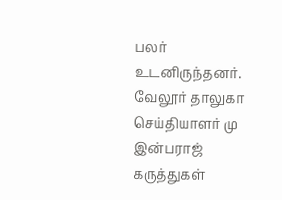பலர் உடனிருந்தனர்.
வேலூர் தாலுகா செய்தியாளர் மு இன்பராஜ்
கருத்துகள்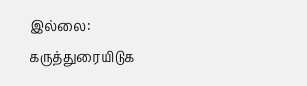இல்லை:
கருத்துரையிடுக